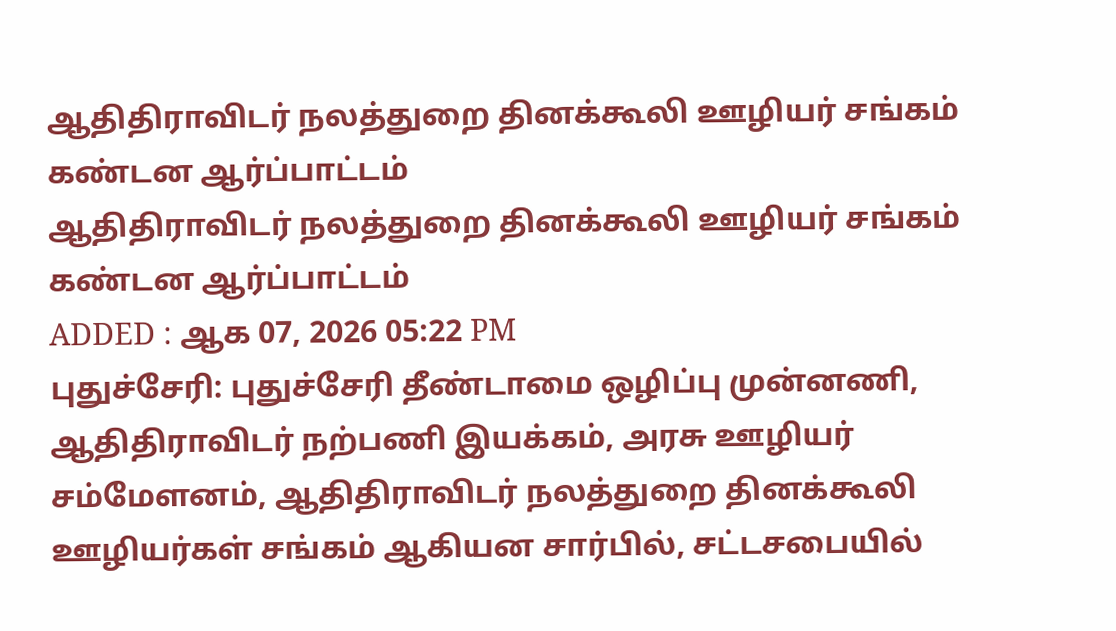ஆதிதிராவிடர் நலத்துறை தினக்கூலி ஊழியர் சங்கம் கண்டன ஆர்ப்பாட்டம்
ஆதிதிராவிடர் நலத்துறை தினக்கூலி ஊழியர் சங்கம் கண்டன ஆர்ப்பாட்டம்
ADDED : ஆக 07, 2026 05:22 PM
புதுச்சேரி: புதுச்சேரி தீண்டாமை ஒழிப்பு முன்னணி, ஆதிதிராவிடர் நற்பணி இயக்கம், அரசு ஊழியர் சம்மேளனம், ஆதிதிராவிடர் நலத்துறை தினக்கூலி ஊழியர்கள் சங்கம் ஆகியன சார்பில், சட்டசபையில்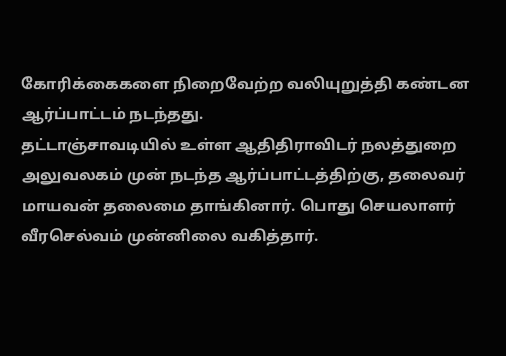கோரிக்கைகளை நிறைவேற்ற வலியுறுத்தி கண்டன ஆர்ப்பாட்டம் நடந்தது.
தட்டாஞ்சாவடியில் உள்ள ஆதிதிராவிடர் நலத்துறை அலுவலகம் முன் நடந்த ஆர்ப்பாட்டத்திற்கு, தலைவர் மாயவன் தலைமை தாங்கினார். பொது செயலாளர் வீரசெல்வம் முன்னிலை வகித்தார்.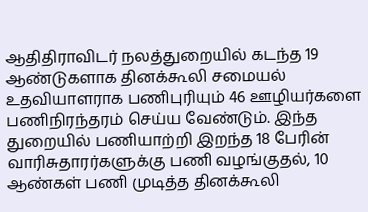ஆதிதிராவிடர் நலத்துறையில் கடந்த 19 ஆண்டுகளாக தினக்கூலி சமையல் உதவியாளராக பணிபுரியும் 46 ஊழியர்களை பணிநிரந்தரம் செய்ய வேண்டும். இந்த துறையில் பணியாற்றி இறந்த 18 பேரின் வாரிசுதாரர்களுக்கு பணி வழங்குதல், 10 ஆண்கள் பணி முடித்த தினக்கூலி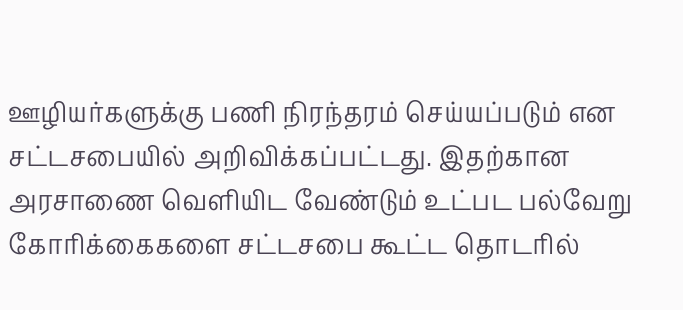ஊழியர்களுக்கு பணி நிரந்தரம் செய்யப்படும் என சட்டசபையில் அறிவிக்கப்பட்டது. இதற்கான அரசாணை வெளியிட வேண்டும் உட்பட பல்வேறு கோரிக்கைகளை சட்டசபை கூட்ட தொடரில்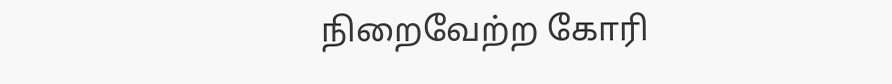நிறைவேற்ற கோரி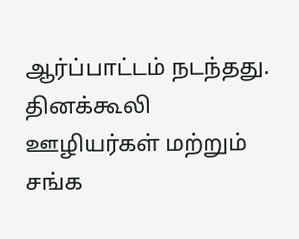ஆர்ப்பாட்டம் நடந்தது. தினக்கூலி ஊழியர்கள் மற்றும் சங்க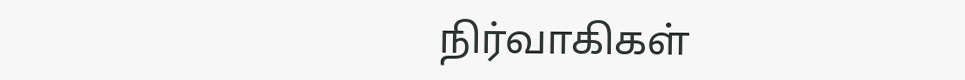நிர்வாகிகள்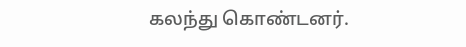கலந்து கொண்டனர்.